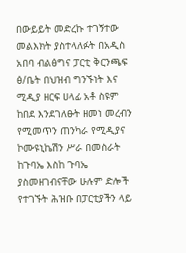በውይይት መድረኩ ተገኝተው መልእክት ያስተላለፉት በአዲስ አበባ ብልፅግና ፓርቲ ቅርንጫፍ ፅ/ቤት በህዝብ ግንኙነት እና ሚዲያ ዘርፍ ሀላፊ አቶ ስዩም ከበደ እንደገለፁት ዘመነ መረብን የሚመጥን ጠንካራ የሚዲያና ኮሙዩኒኬሽን ሥራ በመስራት ከጉባኤ እስከ ጉባኤ ያስመዘገብናቸው ሁሉም ድሎች የተገኙት ሕዝቡ በፓርቲያችን ላይ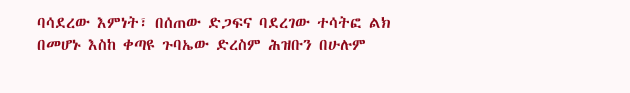ባሳደረው እምነት፣ በሰጠው ድጋፍና ባደረገው ተሳትፎ ልክ በመሆኑ እስከ ቀጣዩ ጉባኤው ድረስም ሕዝቡን በሁሉም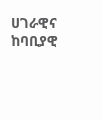ሀገራዊና ከባቢያዊ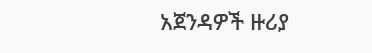አጀንዳዎች ዙሪያ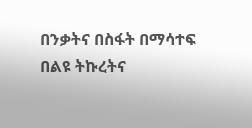በንቃትና በስፋት በማሳተፍ በልዩ ትኩረትና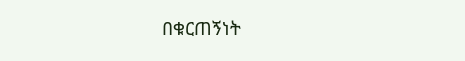በቁርጠኝነት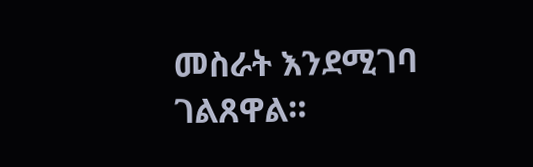መስራት እንደሚገባ ገልጸዋል።